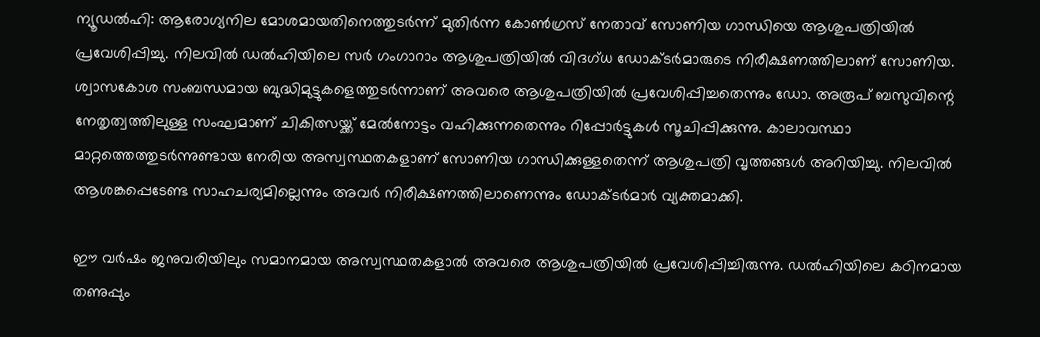ന്യൂഡൽഹി: ആരോഗ്യനില മോശമായതിനെത്തുടർന്ന് മുതിർന്ന കോൺഗ്രസ് നേതാവ് സോണിയ ഗാന്ധിയെ ആശുപത്രിയിൽ പ്രവേശിപ്പിച്ചു. നിലവിൽ ഡൽഹിയിലെ സർ ഗംഗാറാം ആശുപത്രിയിൽ വിദഗ്ധ ഡോക്ടർമാരുടെ നിരീക്ഷണത്തിലാണ് സോണിയ. ശ്വാസകോശ സംബന്ധമായ ബുദ്ധിമുട്ടുകളെത്തുടർന്നാണ് അവരെ ആശുപത്രിയിൽ പ്രവേശിപ്പിച്ചതെന്നും ഡോ. അരൂപ് ബസുവിന്റെ നേതൃത്വത്തിലുള്ള സംഘമാണ് ചികിത്സയ്ക്ക് മേൽനോട്ടം വഹിക്കുന്നതെന്നും റിപ്പോർട്ടുകൾ സൂചിപ്പിക്കുന്നു. കാലാവസ്ഥാ മാറ്റത്തെത്തുടർന്നുണ്ടായ നേരിയ അസ്വസ്ഥതകളാണ് സോണിയ ഗാന്ധിക്കുള്ളതെന്ന് ആശുപത്രി വൃത്തങ്ങൾ അറിയിച്ചു. നിലവിൽ ആശങ്കപ്പെടേണ്ട സാഹചര്യമില്ലെന്നും അവർ നിരീക്ഷണത്തിലാണെന്നും ഡോക്ടർമാർ വ്യക്തമാക്കി.

ഈ വർഷം ജനുവരിയിലും സമാനമായ അസ്വസ്ഥതകളാൽ അവരെ ആശുപത്രിയിൽ പ്രവേശിപ്പിച്ചിരുന്നു. ഡൽഹിയിലെ കഠിനമായ തണുപ്പും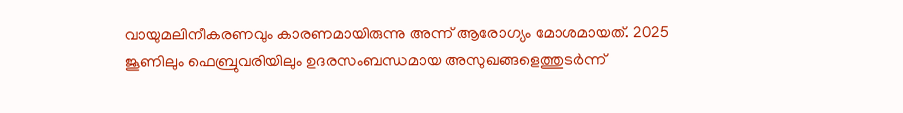വായുമലിനീകരണവും കാരണമായിരുന്നു അന്ന് ആരോഗ്യം മോശമായത്. 2025 ജൂണിലും ഫെബ്രുവരിയിലും ഉദരസംബന്ധമായ അസുഖങ്ങളെത്തുടർന്ന്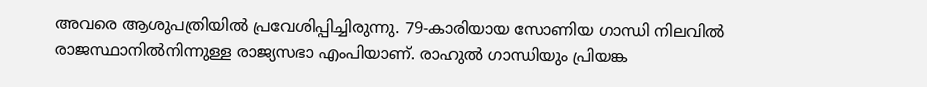അവരെ ആശുപത്രിയിൽ പ്രവേശിപ്പിച്ചിരുന്നു. 79-കാരിയായ സോണിയ ഗാന്ധി നിലവിൽ രാജസ്ഥാനിൽനിന്നുള്ള രാജ്യസഭാ എംപിയാണ്. രാഹുൽ ഗാന്ധിയും പ്രിയങ്ക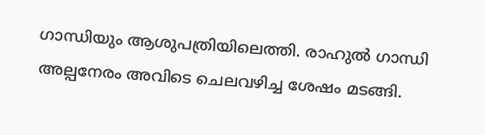ഗാന്ധിയും ആശുപത്രിയിലെത്തി. രാഹുൽ ഗാന്ധി അല്പനേരം അവിടെ ചെലവഴിച്ച ശേഷം മടങ്ങി.